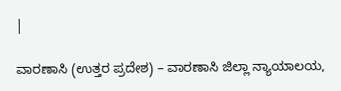|

ವಾರಣಾಸಿ (ಉತ್ತರ ಪ್ರದೇಶ) – ವಾರಣಾಸಿ ಜಿಲ್ಲಾ ನ್ಯಾಯಾಲಯ,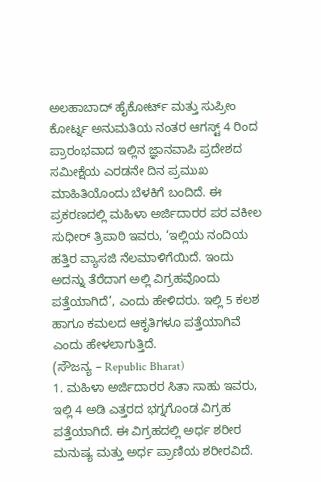ಅಲಹಾಬಾದ್ ಹೈಕೋರ್ಟ್ ಮತ್ತು ಸುಪ್ರೀಂ ಕೋರ್ಟ್ನ ಅನುಮತಿಯ ನಂತರ ಆಗಸ್ಟ್ 4 ರಿಂದ ಪ್ರಾರಂಭವಾದ ಇಲ್ಲಿನ ಜ್ಞಾನವಾಪಿ ಪ್ರದೇಶದ ಸಮೀಕ್ಷೆಯ ಎರಡನೇ ದಿನ ಪ್ರಮುಖ ಮಾಹಿತಿಯೊಂದು ಬೆಳಕಿಗೆ ಬಂದಿದೆ. ಈ ಪ್ರಕರಣದಲ್ಲಿ ಮಹಿಳಾ ಅರ್ಜಿದಾರರ ಪರ ವಕೀಲ ಸುಧೀರ್ ತ್ರಿಪಾಠಿ ಇವರು, ‘ಇಲ್ಲಿಯ ನಂದಿಯ ಹತ್ತಿರ ವ್ಯಾಸಜಿ ನೆಲಮಾಳಿಗೆಯಿದೆ. ಇಂದು ಅದನ್ನು ತೆರೆದಾಗ ಅಲ್ಲಿ ವಿಗ್ರಹವೊಂದು ಪತ್ತೆಯಾಗಿದೆ’, ಎಂದು ಹೇಳಿದರು. ಇಲ್ಲಿ 5 ಕಲಶ ಹಾಗೂ ಕಮಲದ ಆಕೃತಿಗಳೂ ಪತ್ತೆಯಾಗಿವೆ ಎಂದು ಹೇಳಲಾಗುತ್ತಿದೆ.
(ಸೌಜನ್ಯ – Republic Bharat)
1. ಮಹಿಳಾ ಅರ್ಜಿದಾರರ ಸಿತಾ ಸಾಹು ಇವರು, ಇಲ್ಲಿ 4 ಅಡಿ ಎತ್ತರದ ಭಗ್ನಗೊಂಡ ವಿಗ್ರಹ ಪತ್ತೆಯಾಗಿದೆ. ಈ ವಿಗ್ರಹದಲ್ಲಿ ಅರ್ಧ ಶರೀರ ಮನುಷ್ಯ ಮತ್ತು ಅರ್ಧ ಪ್ರಾಣಿಯ ಶರೀರವಿದೆ.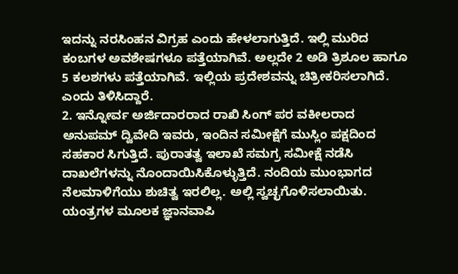ಇದನ್ನು ನರಸಿಂಹನ ವಿಗ್ರಹ ಎಂದು ಹೇಳಲಾಗುತ್ತಿದೆ. ಇಲ್ಲಿ ಮುರಿದ ಕಂಬಗಳ ಅವಶೇಷಗಳೂ ಪತ್ತೆಯಾಗಿವೆ. ಅಲ್ಲದೇ 2 ಅಡಿ ತ್ರಿಶೂಲ ಹಾಗೂ 5 ಕಲಶಗಳು ಪತ್ತೆಯಾಗಿವೆ. ಇಲ್ಲಿಯ ಪ್ರದೇಶವನ್ನು ಚಿತ್ರೀಕರಿಸಲಾಗಿದೆ. ಎಂದು ತಿಳಿಸಿದ್ದಾರೆ.
2. ಇನ್ನೋರ್ವ ಅರ್ಜಿದಾರರಾದ ರಾಖಿ ಸಿಂಗ್ ಪರ ವಕೀಲರಾದ ಅನುಪಮ್ ದ್ವಿವೇದಿ ಇವರು, ಇಂದಿನ ಸಮೀಕ್ಷೆಗೆ ಮುಸ್ಲಿಂ ಪಕ್ಷದಿಂದ ಸಹಕಾರ ಸಿಗುತ್ತಿದೆ. ಪುರಾತತ್ವ ಇಲಾಖೆ ಸಮಗ್ರ ಸಮೀಕ್ಷೆ ನಡೆಸಿ ದಾಖಲೆಗಳನ್ನು ನೊಂದಾಯಿಸಿಕೊಳ್ಳುತ್ತಿದೆ. ನಂದಿಯ ಮುಂಭಾಗದ ನೆಲಮಾಳಿಗೆಯು ಶುಚಿತ್ವ ಇರಲಿಲ್ಲ. ಅಲ್ಲಿ ಸ್ವಚ್ಛಗೊಳಿಸಲಾಯಿತು. ಯಂತ್ರಗಳ ಮೂಲಕ ಜ್ಞಾನವಾಪಿ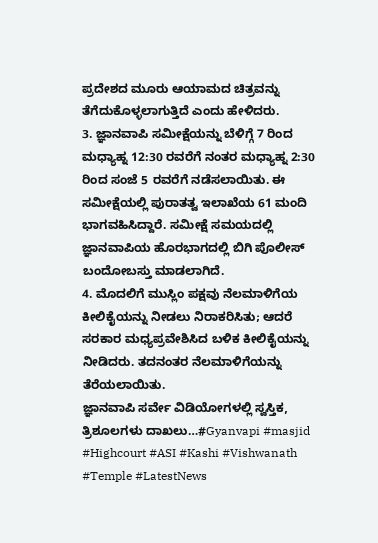ಪ್ರದೇಶದ ಮೂರು ಆಯಾಮದ ಚಿತ್ರವನ್ನು ತೆಗೆದುಕೊಳ್ಳಲಾಗುತ್ತಿದೆ ಎಂದು ಹೇಳಿದರು.
3. ಜ್ಞಾನವಾಪಿ ಸಮೀಕ್ಷೆಯನ್ನು ಬೆಳಿಗ್ಗೆ 7 ರಿಂದ ಮಧ್ಯಾಹ್ನ 12:30 ರವರೆಗೆ ನಂತರ ಮಧ್ಯಾಹ್ನ 2:30 ರಿಂದ ಸಂಜೆ 5 ರವರೆಗೆ ನಡೆಸಲಾಯಿತು. ಈ ಸಮೀಕ್ಷೆಯಲ್ಲಿ ಪುರಾತತ್ವ ಇಲಾಖೆಯ 61 ಮಂದಿ ಭಾಗವಹಿಸಿದ್ದಾರೆ. ಸಮೀಕ್ಷೆ ಸಮಯದಲ್ಲಿ ಜ್ಞಾನವಾಪಿಯ ಹೊರಭಾಗದಲ್ಲಿ ಬಿಗಿ ಪೊಲೀಸ್ ಬಂದೋಬಸ್ತು ಮಾಡಲಾಗಿದೆ.
4. ಮೊದಲಿಗೆ ಮುಸ್ಲಿಂ ಪಕ್ಷವು ನೆಲಮಾಳಿಗೆಯ ಕೀಲಿಕೈಯನ್ನು ನೀಡಲು ನಿರಾಕರಿಸಿತು; ಆದರೆ ಸರಕಾರ ಮಧ್ಯಪ್ರವೇಶಿಸಿದ ಬಳಿಕ ಕೀಲಿಕೈಯನ್ನು ನೀಡಿದರು. ತದನಂತರ ನೆಲಮಾಳಿಗೆಯನ್ನು ತೆರೆಯಲಾಯಿತು.
ಜ್ಞಾನವಾಪಿ ಸರ್ವೇ ವಿಡಿಯೋಗಳಲ್ಲಿ ಸ್ವಸ್ತಿಕ, ತ್ರಿಶೂಲಗಳು ದಾಖಲು…#Gyanvapi #masjid #Highcourt #ASI #Kashi #Vishwanath #Temple #LatestNews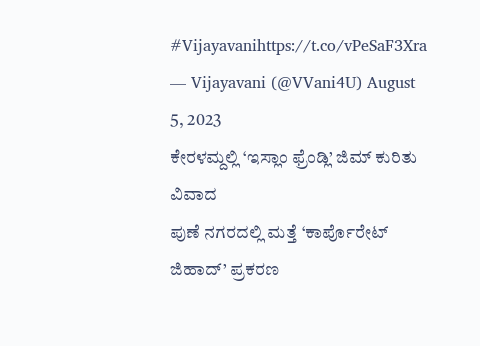#Vijayavanihttps://t.co/vPeSaF3Xra
— Vijayavani (@VVani4U) August 5, 2023
ಕೇರಳಮ್ದಲ್ಲಿ ‘ಇಸ್ಲಾಂ ಫ್ರೆಂಡ್ಲಿ’ ಜಿಮ್ ಕುರಿತು ವಿವಾದ
ಪುಣೆ ನಗರದಲ್ಲಿ ಮತ್ತೆ ‘ಕಾರ್ಪೊರೇಟ್ ಜಿಹಾದ್’ ಪ್ರಕರಣ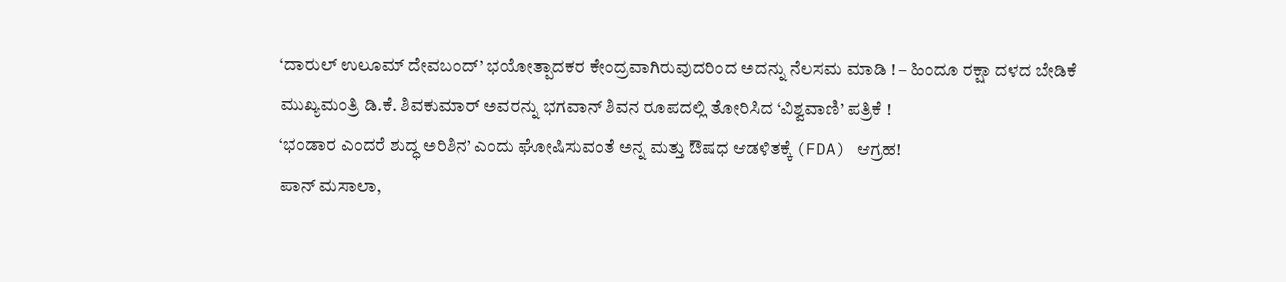‘ದಾರುಲ್ ಉಲೂಮ್ ದೇವಬಂದ್’ ಭಯೋತ್ಪಾದಕರ ಕೇಂದ್ರವಾಗಿರುವುದರಿಂದ ಅದನ್ನು ನೆಲಸಮ ಮಾಡಿ ! – ಹಿಂದೂ ರಕ್ಷಾ ದಳದ ಬೇಡಿಕೆ
ಮುಖ್ಯಮಂತ್ರಿ ಡಿ.ಕೆ. ಶಿವಕುಮಾರ್ ಅವರನ್ನು ಭಗವಾನ್ ಶಿವನ ರೂಪದಲ್ಲಿ ತೋರಿಸಿದ ‘ವಿಶ್ವವಾಣಿ’ ಪತ್ರಿಕೆ !
‘ಭಂಡಾರ ಎಂದರೆ ಶುದ್ಧ ಅರಿಶಿನ’ ಎಂದು ಘೋಷಿಸುವಂತೆ ಅನ್ನ ಮತ್ತು ಔಷಧ ಆಡಳಿತಕ್ಕೆ (FDA) ಆಗ್ರಹ!
ಪಾನ್ ಮಸಾಲಾ,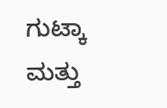ಗುಟ್ಕಾ ಮತ್ತು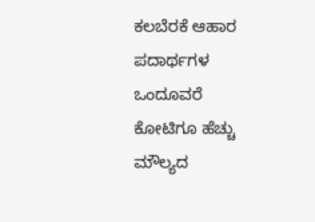ಕಲಬೆರಕೆ ಆಹಾರ ಪದಾರ್ಥಗಳ ಒಂದೂವರೆ ಕೋಟಿಗೂ ಹೆಚ್ಚು ಮೌಲ್ಯದ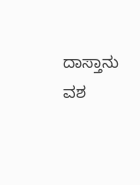ದಾಸ್ತಾನು ವಶ